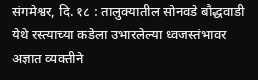संगमेश्वर, दि. १८ : तालुक्यातील सोनवडे बौद्धवाडी येथे रस्त्याच्या कडेला उभारलेल्या ध्वजस्तंभावर अज्ञात व्यक्तीने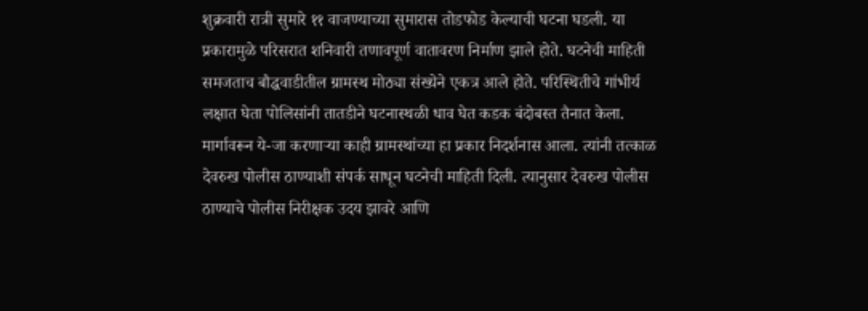शुक्रवारी रात्री सुमारे ११ वाजण्याच्या सुमारास तोडफोड केल्याची घटना घडली. या प्रकारामुळे परिसरात शनिवारी तणावपूर्ण वातावरण निर्माण झाले होते. घटनेची माहिती समजताच बौद्धवाडीतील ग्रामस्थ मोठ्या संख्येने एकत्र आले होते. परिस्थितीचे गांभीर्य लक्षात घेता पोलिसांनी तातडीने घटनास्थळी धाव घेत कडक बंदोबस्त तैनात केला.
मार्गावरून ये-जा करणाऱ्या काही ग्रामस्थांच्या हा प्रकार निदर्शनास आला. त्यांनी तत्काळ देवरुख पोलीस ठाण्याशी संपर्क साधून घटनेची माहिती दिली. त्यानुसार देवरुख पोलीस ठाण्याचे पोलीस निरीक्षक उदय झावरे आणि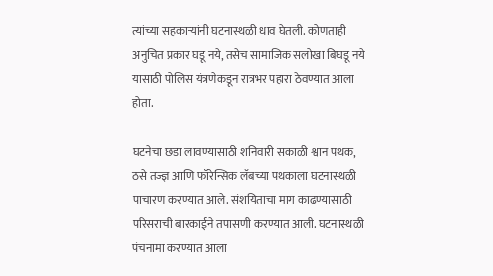त्यांच्या सहकाऱ्यांनी घटनास्थळी धाव घेतली. कोणताही अनुचित प्रकार घडू नये, तसेच सामाजिक सलोखा बिघडू नये यासाठी पोलिस यंत्रणेकडून रात्रभर पहारा ठेवण्यात आला होता.

घटनेचा छडा लावण्यासाठी शनिवारी सकाळी श्वान पथक, ठसे तज्ज्ञ आणि फॉरेन्सिक लॅबच्या पथकाला घटनास्थळी पाचारण करण्यात आले. संशयिताचा माग काढण्यासाठी परिसराची बारकाईने तपासणी करण्यात आली. घटनास्थळी पंचनामा करण्यात आला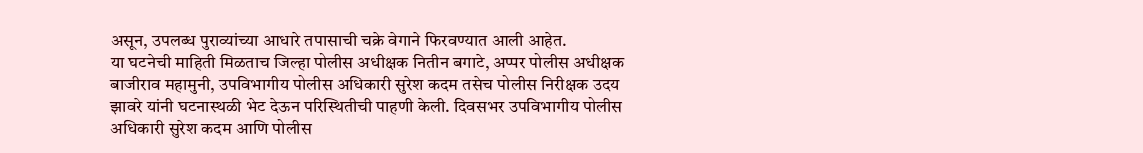असून, उपलब्ध पुराव्यांच्या आधारे तपासाची चक्रे वेगाने फिरवण्यात आली आहेत.
या घटनेची माहिती मिळताच जिल्हा पोलीस अधीक्षक नितीन बगाटे, अप्पर पोलीस अधीक्षक बाजीराव महामुनी, उपविभागीय पोलीस अधिकारी सुरेश कदम तसेच पोलीस निरीक्षक उदय झावरे यांनी घटनास्थळी भेट देऊन परिस्थितीची पाहणी केली. दिवसभर उपविभागीय पोलीस अधिकारी सुरेश कदम आणि पोलीस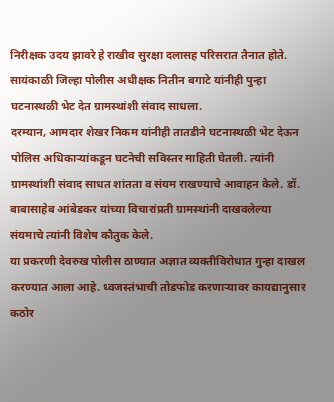निरीक्षक उदय झावरे हे राखीव सुरक्षा दलासह परिसरात तैनात होते. सायंकाळी जिल्हा पोलीस अधीक्षक नितीन बगाटे यांनीही पुन्हा घटनास्थळी भेट देत ग्रामस्थांशी संवाद साधला.
दरम्यान, आमदार शेखर निकम यांनीही तातडीने घटनास्थळी भेट देऊन पोलिस अधिकाऱ्यांकडून घटनेची सविस्तर माहिती घेतली. त्यांनी ग्रामस्थांशी संवाद साधत शांतता व संयम राखण्याचे आवाहन केले. डॉ. बाबासाहेब आंबेडकर यांच्या विचारांप्रती ग्रामस्थांनी दाखवलेल्या संयमाचे त्यांनी विशेष कौतुक केले.
या प्रकरणी देवरुख पोलीस ठाण्यात अज्ञात व्यक्तीविरोधात गुन्हा दाखल करण्यात आला आहे. ध्वजस्तंभाची तोडफोड करणाऱ्यावर कायद्यानुसार कठोर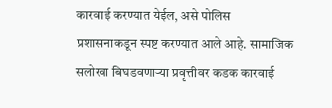कारवाई करण्यात येईल, असे पोलिस प्रशासनाकडून स्पष्ट करण्यात आले आहे. सामाजिक सलोखा बिघडवणाऱ्या प्रवृत्तीवर कडक कारवाई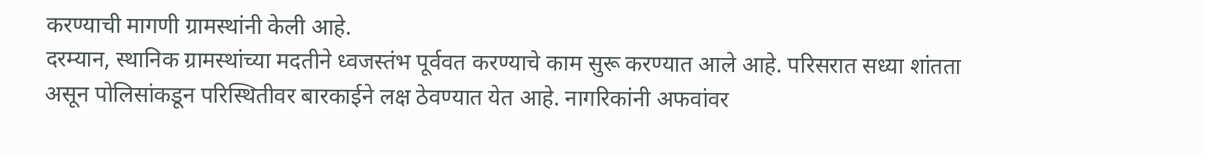करण्याची मागणी ग्रामस्थांनी केली आहे.
दरम्यान, स्थानिक ग्रामस्थांच्या मदतीने ध्वजस्तंभ पूर्ववत करण्याचे काम सुरू करण्यात आले आहे. परिसरात सध्या शांतता असून पोलिसांकडून परिस्थितीवर बारकाईने लक्ष ठेवण्यात येत आहे. नागरिकांनी अफवांवर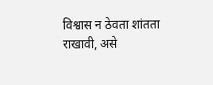विश्वास न ठेवता शांतता राखावी, असे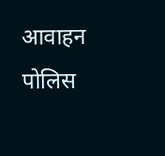आवाहन पोलिस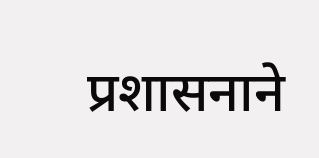प्रशासनाने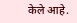केले आहे.